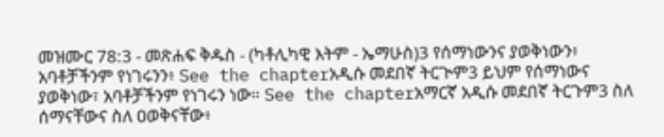መዝሙር 78:3 - መጽሐፍ ቅዱስ - (ካቶሊካዊ እትም - ኤማሁስ)3 የሰማነውንና ያወቅነውን፥ አባቶቻችንም የነገሩንን፥ See the chapterአዲሱ መደበኛ ትርጒም3 ይህም የሰማነውና ያወቅነው፣ አባቶቻችንም የነገሩን ነው። See the chapterአማርኛ አዲሱ መደበኛ ትርጉም3 ስለ ሰማናቸውና ስለ ዐወቅናቸው፥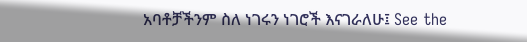አባቶቻችንም ስለ ነገሩን ነገሮች እናገራለሁ፤ See the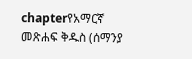chapterየአማርኛ መጽሐፍ ቅዱስ (ሰማንያ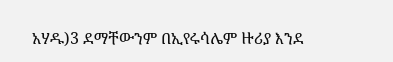አሃዱ)3 ደማቸውንም በኢየሩሳሌም ዙሪያ እንደ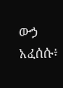ውኃ አፈሰሱ፥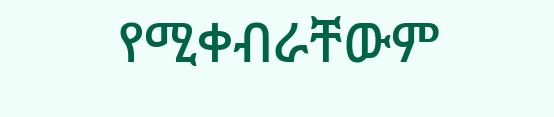የሚቀብራቸውም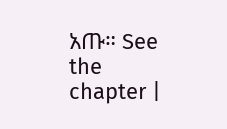አጡ። See the chapter |